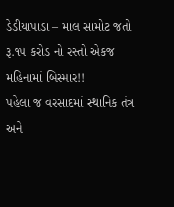ડેડીયાપાડા – માલ સામોટ જતો રૂ.૧૫ કરોડ નો રસ્તો એકજ મહિનામાં બિસ્માર!!
પહેલા જ વરસાદમાં સ્થાનિક તંત્ર અને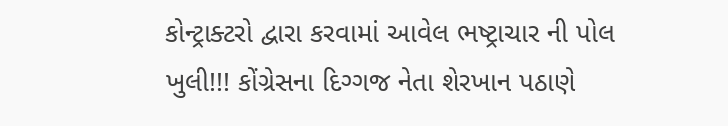કોન્ટ્રાક્ટરો દ્વારા કરવામાં આવેલ ભષ્ટ્રાચાર ની પોલ ખુલી!!! કોંગ્રેસના દિગ્ગજ નેતા શેરખાન પઠાણે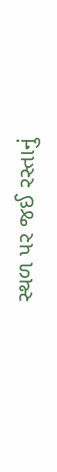સ્થળ પર જઈ રસ્તાનું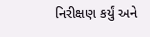નિરીક્ષણ કર્યું અને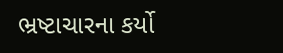ભ્રષ્ટાચારના કર્યો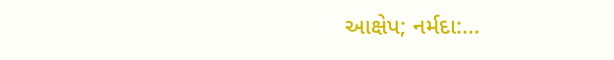આક્ષેપ; નર્મદા:…